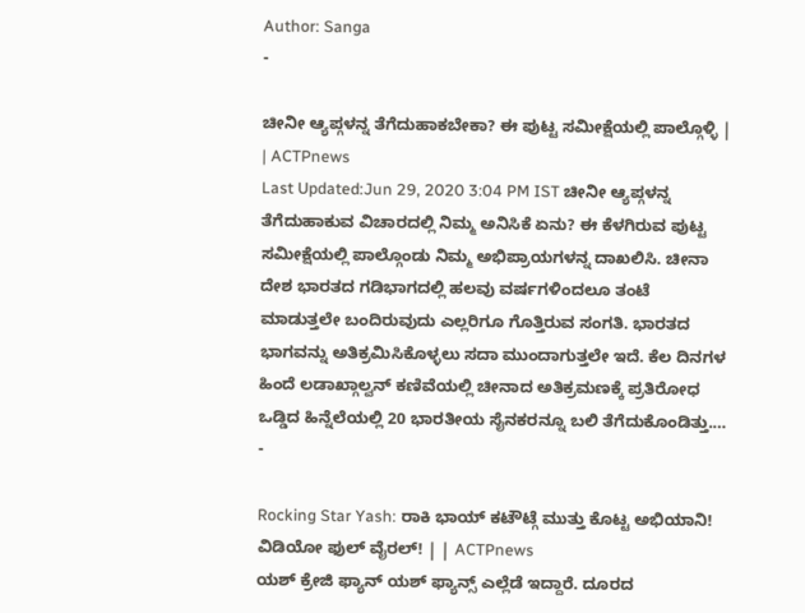Author: Sanga
-

ಚೀನೀ ಆ್ಯಪ್ಗಳನ್ನ ತೆಗೆದುಹಾಕಬೇಕಾ? ಈ ಪುಟ್ಟ ಸಮೀಕ್ಷೆಯಲ್ಲಿ ಪಾಲ್ಗೊಳ್ಳಿ | | ACTPnews
Last Updated:Jun 29, 2020 3:04 PM IST ಚೀನೀ ಆ್ಯಪ್ಗಳನ್ನ ತೆಗೆದುಹಾಕುವ ವಿಚಾರದಲ್ಲಿ ನಿಮ್ಮ ಅನಿಸಿಕೆ ಏನು? ಈ ಕೆಳಗಿರುವ ಪುಟ್ಟ ಸಮೀಕ್ಷೆಯಲ್ಲಿ ಪಾಲ್ಗೊಂಡು ನಿಮ್ಮ ಅಭಿಪ್ರಾಯಗಳನ್ನ ದಾಖಲಿಸಿ. ಚೀನಾ ದೇಶ ಭಾರತದ ಗಡಿಭಾಗದಲ್ಲಿ ಹಲವು ವರ್ಷಗಳಿಂದಲೂ ತಂಟೆ ಮಾಡುತ್ತಲೇ ಬಂದಿರುವುದು ಎಲ್ಲರಿಗೂ ಗೊತ್ತಿರುವ ಸಂಗತಿ. ಭಾರತದ ಭಾಗವನ್ನು ಅತಿಕ್ರಮಿಸಿಕೊಳ್ಳಲು ಸದಾ ಮುಂದಾಗುತ್ತಲೇ ಇದೆ. ಕೆಲ ದಿನಗಳ ಹಿಂದೆ ಲಡಾಖ್ಗಾಲ್ವನ್ ಕಣಿವೆಯಲ್ಲಿ ಚೀನಾದ ಅತಿಕ್ರಮಣಕ್ಕೆ ಪ್ರತಿರೋಧ ಒಡ್ಡಿದ ಹಿನ್ನೆಲೆಯಲ್ಲಿ 20 ಭಾರತೀಯ ಸೈನಕರನ್ನೂ ಬಲಿ ತೆಗೆದುಕೊಂಡಿತ್ತು.…
-

Rocking Star Yash: ರಾಕಿ ಭಾಯ್ ಕಟೌಟ್ಗೆ ಮುತ್ತು ಕೊಟ್ಟ ಅಭಿಯಾನಿ! ವಿಡಿಯೋ ಫುಲ್ ವೈರಲ್! | | ACTPnews
ಯಶ್ ಕ್ರೇಜಿ ಫ್ಯಾನ್ ಯಶ್ ಫ್ಯಾನ್ಸ್ ಎಲ್ಲೆಡೆ ಇದ್ದಾರೆ. ದೂರದ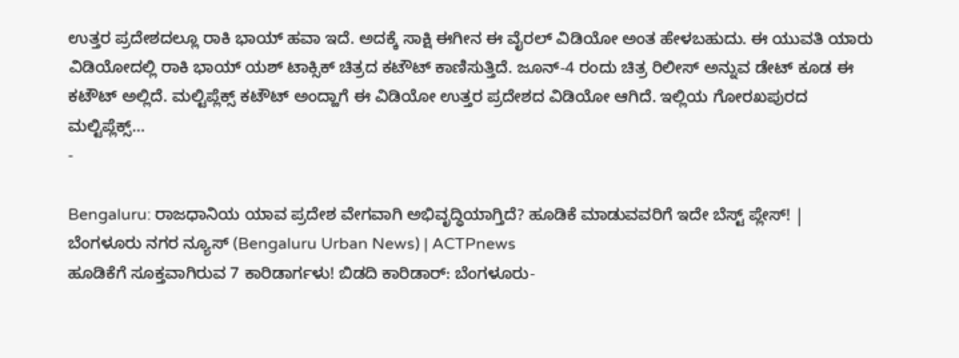ಉತ್ತರ ಪ್ರದೇಶದಲ್ಲೂ ರಾಕಿ ಭಾಯ್ ಹವಾ ಇದೆ. ಅದಕ್ಕೆ ಸಾಕ್ಷಿ ಈಗೀನ ಈ ವೈರಲ್ ವಿಡಿಯೋ ಅಂತ ಹೇಳಬಹುದು. ಈ ಯುವತಿ ಯಾರು ವಿಡಿಯೋದಲ್ಲಿ ರಾಕಿ ಭಾಯ್ ಯಶ್ ಟಾಕ್ಸಿಕ್ ಚಿತ್ರದ ಕಟೌಟ್ ಕಾಣಿಸುತ್ತಿದೆ. ಜೂನ್-4 ರಂದು ಚಿತ್ರ ರಿಲೀಸ್ ಅನ್ನುವ ಡೇಟ್ ಕೂಡ ಈ ಕಟೌಟ್ ಅಲ್ಲಿದೆ. ಮಲ್ಟಿಪ್ಲೆಕ್ಸ್ ಕಟೌಟ್ ಅಂದ್ಹಾಗೆ ಈ ವಿಡಿಯೋ ಉತ್ತರ ಪ್ರದೇಶದ ವಿಡಿಯೋ ಆಗಿದೆ. ಇಲ್ಲಿಯ ಗೋರಖಪುರದ ಮಲ್ಟಿಪ್ಲೆಕ್ಸ್…
-

Bengaluru: ರಾಜಧಾನಿಯ ಯಾವ ಪ್ರದೇಶ ವೇಗವಾಗಿ ಅಭಿವೃದ್ಧಿಯಾಗ್ತಿದೆ? ಹೂಡಿಕೆ ಮಾಡುವವರಿಗೆ ಇದೇ ಬೆಸ್ಟ್ ಪ್ಲೇಸ್! | ಬೆಂಗಳೂರು ನಗರ ನ್ಯೂಸ್ (Bengaluru Urban News) | ACTPnews
ಹೂಡಿಕೆಗೆ ಸೂಕ್ತವಾಗಿರುವ 7 ಕಾರಿಡಾರ್ಗಳು! ಬಿಡದಿ ಕಾರಿಡಾರ್: ಬೆಂಗಳೂರು-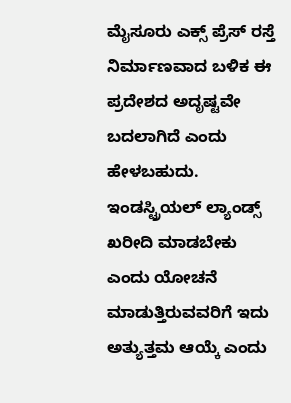ಮೈಸೂರು ಎಕ್ಸ್ ಪ್ರೆಸ್ ರಸ್ತೆ ನಿರ್ಮಾಣವಾದ ಬಳಿಕ ಈ ಪ್ರದೇಶದ ಅದೃಷ್ಟವೇ ಬದಲಾಗಿದೆ ಎಂದು ಹೇಳಬಹುದು. ಇಂಡಸ್ಟ್ರಿಯಲ್ ಲ್ಯಾಂಡ್ಸ್ ಖರೀದಿ ಮಾಡಬೇಕು ಎಂದು ಯೋಚನೆ ಮಾಡುತ್ತಿರುವವರಿಗೆ ಇದು ಅತ್ಯುತ್ತಮ ಆಯ್ಕೆ ಎಂದು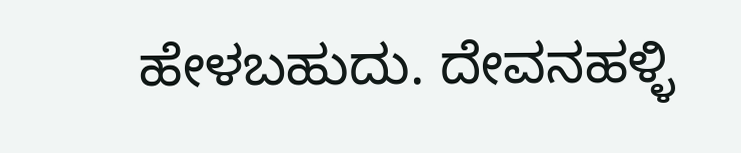ಹೇಳಬಹುದು. ದೇವನಹಳ್ಳಿ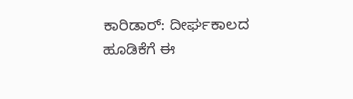ಕಾರಿಡಾರ್: ದೀರ್ಘಕಾಲದ ಹೂಡಿಕೆಗೆ ಈ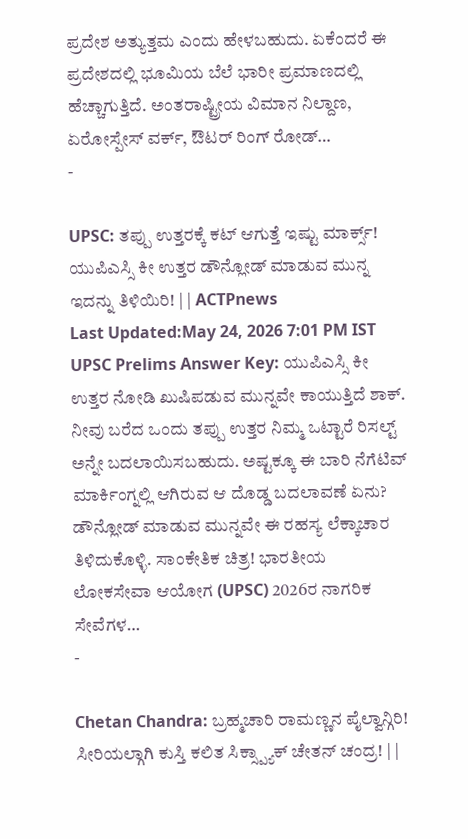ಪ್ರದೇಶ ಅತ್ಯುತ್ತಮ ಎಂದು ಹೇಳಬಹುದು. ಏಕೆಂದರೆ ಈ ಪ್ರದೇಶದಲ್ಲಿ ಭೂಮಿಯ ಬೆಲೆ ಭಾರೀ ಪ್ರಮಾಣದಲ್ಲಿ ಹೆಚ್ಚಾಗುತ್ತಿದೆ. ಅಂತರಾಷ್ಟ್ರೀಯ ವಿಮಾನ ನಿಲ್ದಾಣ, ಏರೋಸ್ಪೇಸ್ ವರ್ಕ್, ಔಟರ್ ರಿಂಗ್ ರೋಡ್…
-

UPSC: ತಪ್ಪು ಉತ್ತರಕ್ಕೆ ಕಟ್ ಆಗುತ್ತೆ ಇಷ್ಟು ಮಾರ್ಕ್ಸ್! ಯುಪಿಎಸ್ಸಿ ಕೀ ಉತ್ತರ ಡೌನ್ಲೋಡ್ ಮಾಡುವ ಮುನ್ನ ಇದನ್ನು ತಿಳಿಯಿರಿ! | | ACTPnews
Last Updated:May 24, 2026 7:01 PM IST UPSC Prelims Answer Key: ಯುಪಿಎಸ್ಸಿ ಕೀ ಉತ್ತರ ನೋಡಿ ಖುಷಿಪಡುವ ಮುನ್ನವೇ ಕಾಯುತ್ತಿದೆ ಶಾಕ್. ನೀವು ಬರೆದ ಒಂದು ತಪ್ಪು ಉತ್ತರ ನಿಮ್ಮ ಒಟ್ಟಾರೆ ರಿಸಲ್ಟ್ ಅನ್ನೇ ಬದಲಾಯಿಸಬಹುದು. ಅಷ್ಟಕ್ಕೂ ಈ ಬಾರಿ ನೆಗೆಟಿವ್ ಮಾರ್ಕಿಂಗ್ನಲ್ಲಿ ಆಗಿರುವ ಆ ದೊಡ್ಡ ಬದಲಾವಣೆ ಏನು? ಡೌನ್ಲೋಡ್ ಮಾಡುವ ಮುನ್ನವೇ ಈ ರಹಸ್ಯ ಲೆಕ್ಕಾಚಾರ ತಿಳಿದುಕೊಳ್ಳಿ. ಸಾಂಕೇತಿಕ ಚಿತ್ರ! ಭಾರತೀಯ ಲೋಕಸೇವಾ ಆಯೋಗ (UPSC) 2026ರ ನಾಗರಿಕ ಸೇವೆಗಳ…
-

Chetan Chandra: ಬ್ರಹ್ಮಚಾರಿ ರಾಮಣ್ಣನ ಪೈಲ್ವಾನ್ಗಿರಿ! ಸೀರಿಯಲ್ಗಾಗಿ ಕುಸ್ತಿ ಕಲಿತ ಸಿಕ್ಸ್ಪ್ಯಾಕ್ ಚೇತನ್ ಚಂದ್ರ! | |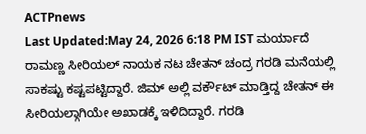ACTPnews
Last Updated:May 24, 2026 6:18 PM IST ಮರ್ಯಾದೆ ರಾಮಣ್ಣ ಸೀರಿಯಲ್ ನಾಯಕ ನಟ ಚೇತನ್ ಚಂದ್ರ ಗರಡಿ ಮನೆಯಲ್ಲಿ ಸಾಕಷ್ಟು ಕಷ್ಟಪಟ್ಟಿದ್ದಾರೆ. ಜಿಮ್ ಅಲ್ಲಿ ವರ್ಕೌಟ್ ಮಾಡ್ತಿದ್ದ ಚೇತನ್ ಈ ಸೀರಿಯಲ್ಗಾಗಿಯೇ ಅಖಾಡಕ್ಕೆ ಇಳಿದಿದ್ದಾರೆ. ಗರಡಿ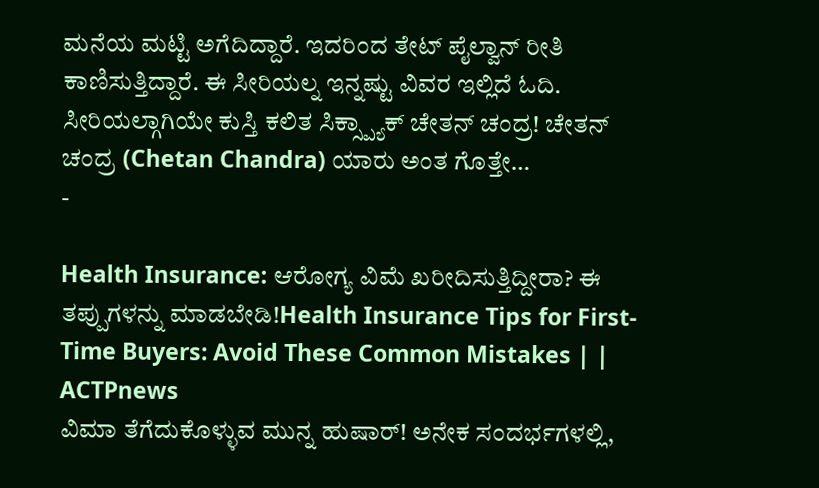ಮನೆಯ ಮಟ್ಟಿ ಅಗೆದಿದ್ದಾರೆ. ಇದರಿಂದ ತೇಟ್ ಪೈಲ್ವಾನ್ ರೀತಿ ಕಾಣಿಸುತ್ತಿದ್ದಾರೆ. ಈ ಸೀರಿಯಲ್ನ ಇನ್ನಷ್ಟು ವಿವರ ಇಲ್ಲಿದೆ ಓದಿ. ಸೀರಿಯಲ್ಗಾಗಿಯೇ ಕುಸ್ತಿ ಕಲಿತ ಸಿಕ್ಸ್ಪ್ಯಾಕ್ ಚೇತನ್ ಚಂದ್ರ! ಚೇತನ್ ಚಂದ್ರ (Chetan Chandra) ಯಾರು ಅಂತ ಗೊತ್ತೇ…
-

Health Insurance: ಆರೋಗ್ಯ ವಿಮೆ ಖರೀದಿಸುತ್ತಿದ್ದೀರಾ? ಈ ತಪ್ಪುಗಳನ್ನು ಮಾಡಬೇಡಿ!Health Insurance Tips for First-Time Buyers: Avoid These Common Mistakes | | ACTPnews
ವಿಮಾ ತೆಗೆದುಕೊಳ್ಳುವ ಮುನ್ನ ಹುಷಾರ್! ಅನೇಕ ಸಂದರ್ಭಗಳಲ್ಲಿ,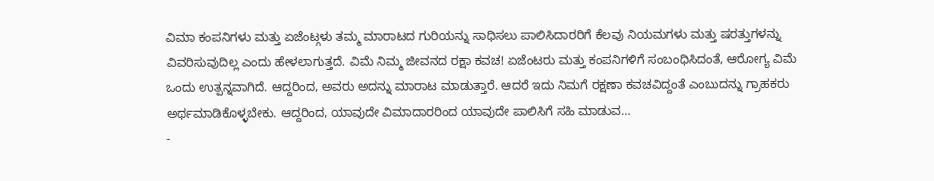ವಿಮಾ ಕಂಪನಿಗಳು ಮತ್ತು ಏಜೆಂಟ್ಗಳು ತಮ್ಮ ಮಾರಾಟದ ಗುರಿಯನ್ನು ಸಾಧಿಸಲು ಪಾಲಿಸಿದಾರರಿಗೆ ಕೆಲವು ನಿಯಮಗಳು ಮತ್ತು ಷರತ್ತುಗಳನ್ನು ವಿವರಿಸುವುದಿಲ್ಲ ಎಂದು ಹೇಳಲಾಗುತ್ತದೆ. ವಿಮೆ ನಿಮ್ಮ ಜೀವನದ ರಕ್ಷಾ ಕವಚ! ಏಜೆಂಟರು ಮತ್ತು ಕಂಪನಿಗಳಿಗೆ ಸಂಬಂಧಿಸಿದಂತೆ, ಆರೋಗ್ಯ ವಿಮೆ ಒಂದು ಉತ್ಪನ್ನವಾಗಿದೆ. ಆದ್ದರಿಂದ, ಅವರು ಅದನ್ನು ಮಾರಾಟ ಮಾಡುತ್ತಾರೆ. ಆದರೆ ಇದು ನಿಮಗೆ ರಕ್ಷಣಾ ಕವಚವಿದ್ದಂತೆ ಎಂಬುದನ್ನು ಗ್ರಾಹಕರು ಅರ್ಥಮಾಡಿಕೊಳ್ಳಬೇಕು. ಆದ್ದರಿಂದ, ಯಾವುದೇ ವಿಮಾದಾರರಿಂದ ಯಾವುದೇ ಪಾಲಿಸಿಗೆ ಸಹಿ ಮಾಡುವ…
-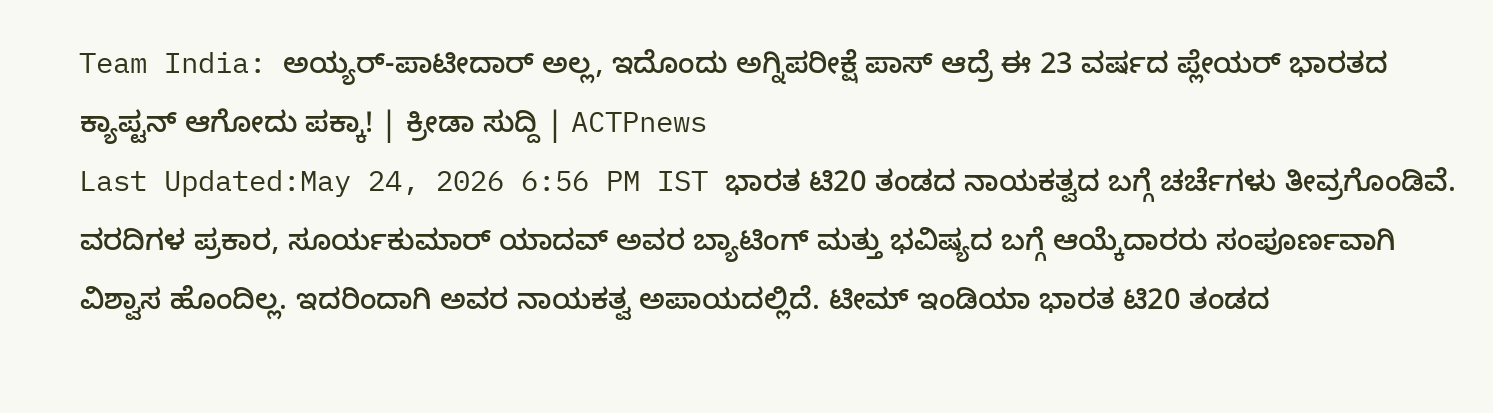Team India: ಅಯ್ಯರ್-ಪಾಟೀದಾರ್ ಅಲ್ಲ, ಇದೊಂದು ಅಗ್ನಿಪರೀಕ್ಷೆ ಪಾಸ್ ಆದ್ರೆ ಈ 23 ವರ್ಷದ ಪ್ಲೇಯರ್ ಭಾರತದ ಕ್ಯಾಪ್ಟನ್ ಆಗೋದು ಪಕ್ಕಾ! | ಕ್ರೀಡಾ ಸುದ್ದಿ | ACTPnews
Last Updated:May 24, 2026 6:56 PM IST ಭಾರತ ಟಿ20 ತಂಡದ ನಾಯಕತ್ವದ ಬಗ್ಗೆ ಚರ್ಚೆಗಳು ತೀವ್ರಗೊಂಡಿವೆ. ವರದಿಗಳ ಪ್ರಕಾರ, ಸೂರ್ಯಕುಮಾರ್ ಯಾದವ್ ಅವರ ಬ್ಯಾಟಿಂಗ್ ಮತ್ತು ಭವಿಷ್ಯದ ಬಗ್ಗೆ ಆಯ್ಕೆದಾರರು ಸಂಪೂರ್ಣವಾಗಿ ವಿಶ್ವಾಸ ಹೊಂದಿಲ್ಲ. ಇದರಿಂದಾಗಿ ಅವರ ನಾಯಕತ್ವ ಅಪಾಯದಲ್ಲಿದೆ. ಟೀಮ್ ಇಂಡಿಯಾ ಭಾರತ ಟಿ20 ತಂಡದ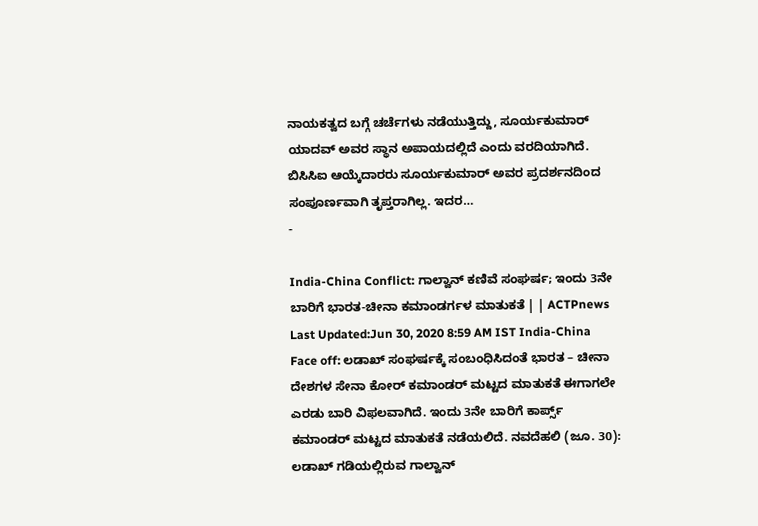ನಾಯಕತ್ವದ ಬಗ್ಗೆ ಚರ್ಚೆಗಳು ನಡೆಯುತ್ತಿದ್ದು, ಸೂರ್ಯಕುಮಾರ್ ಯಾದವ್ ಅವರ ಸ್ಥಾನ ಅಪಾಯದಲ್ಲಿದೆ ಎಂದು ವರದಿಯಾಗಿದೆ. ಬಿಸಿಸಿಐ ಆಯ್ಕೆದಾರರು ಸೂರ್ಯಕುಮಾರ್ ಅವರ ಪ್ರದರ್ಶನದಿಂದ ಸಂಪೂರ್ಣವಾಗಿ ತೃಪ್ತರಾಗಿಲ್ಲ. ಇದರ…
-

India-China Conflict: ಗಾಲ್ವಾನ್ ಕಣಿವೆ ಸಂಘರ್ಷ; ಇಂದು 3ನೇ ಬಾರಿಗೆ ಭಾರತ-ಚೀನಾ ಕಮಾಂಡರ್ಗಳ ಮಾತುಕತೆ | | ACTPnews
Last Updated:Jun 30, 2020 8:59 AM IST India-China Face off: ಲಡಾಖ್ ಸಂಘರ್ಷಕ್ಕೆ ಸಂಬಂಧಿಸಿದಂತೆ ಭಾರತ – ಚೀನಾ ದೇಶಗಳ ಸೇನಾ ಕೋರ್ ಕಮಾಂಡರ್ ಮಟ್ಟದ ಮಾತುಕತೆ ಈಗಾಗಲೇ ಎರಡು ಬಾರಿ ವಿಫಲವಾಗಿದೆ. ಇಂದು 3ನೇ ಬಾರಿಗೆ ಕಾರ್ಪ್ಸ್ ಕಮಾಂಡರ್ ಮಟ್ಟದ ಮಾತುಕತೆ ನಡೆಯಲಿದೆ. ನವದೆಹಲಿ (ಜೂ. 30): ಲಡಾಖ್ ಗಡಿಯಲ್ಲಿರುವ ಗಾಲ್ವಾನ್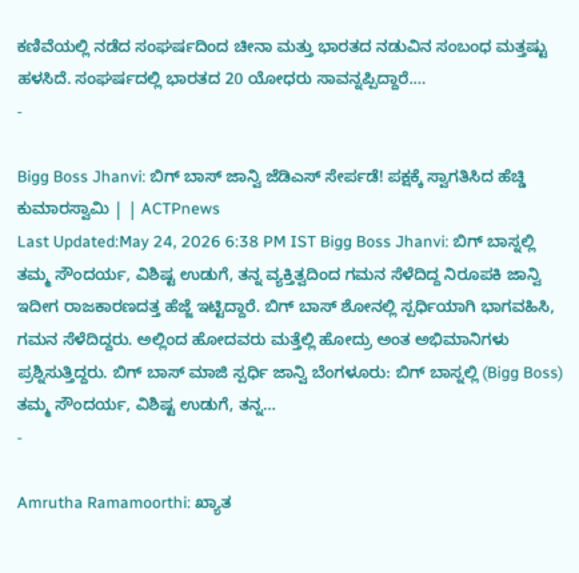ಕಣಿವೆಯಲ್ಲಿ ನಡೆದ ಸಂಘರ್ಷದಿಂದ ಚೀನಾ ಮತ್ತು ಭಾರತದ ನಡುವಿನ ಸಂಬಂಧ ಮತ್ತಷ್ಟು ಹಳಸಿದೆ. ಸಂಘರ್ಷದಲ್ಲಿ ಭಾರತದ 20 ಯೋಧರು ಸಾವನ್ನಪ್ಪಿದ್ದಾರೆ.…
-

Bigg Boss Jhanvi: ಬಿಗ್ ಬಾಸ್ ಜಾನ್ವಿ ಜೆಡಿಎಸ್ ಸೇರ್ಪಡೆ! ಪಕ್ಷಕ್ಕೆ ಸ್ವಾಗತಿಸಿದ ಹೆಚ್ಡಿ ಕುಮಾರಸ್ವಾಮಿ | | ACTPnews
Last Updated:May 24, 2026 6:38 PM IST Bigg Boss Jhanvi: ಬಿಗ್ ಬಾಸ್ನಲ್ಲಿ ತಮ್ಮ ಸೌಂದರ್ಯ, ವಿಶಿಷ್ಟ ಉಡುಗೆ, ತನ್ನ ವ್ಯಕ್ತಿತ್ವದಿಂದ ಗಮನ ಸೆಳೆದಿದ್ದ ನಿರೂಪಕಿ ಜಾನ್ವಿ ಇದೀಗ ರಾಜಕಾರಣದತ್ತ ಹೆಜ್ಜೆ ಇಟ್ಟಿದ್ದಾರೆ. ಬಿಗ್ ಬಾಸ್ ಶೋನಲ್ಲಿ ಸ್ಪರ್ಧಿಯಾಗಿ ಭಾಗವಹಿಸಿ, ಗಮನ ಸೆಳೆದಿದ್ದರು. ಅಲ್ಲಿಂದ ಹೋದವರು ಮತ್ತೆಲ್ಲಿ ಹೋದ್ರು ಅಂತ ಅಭಿಮಾನಿಗಳು ಪ್ರಶ್ನಿಸುತ್ತಿದ್ದರು. ಬಿಗ್ ಬಾಸ್ ಮಾಜಿ ಸ್ಪರ್ಧಿ ಜಾನ್ವಿ ಬೆಂಗಳೂರು: ಬಿಗ್ ಬಾಸ್ನಲ್ಲಿ (Bigg Boss) ತಮ್ಮ ಸೌಂದರ್ಯ, ವಿಶಿಷ್ಟ ಉಡುಗೆ, ತನ್ನ…
-

Amrutha Ramamoorthi: ಖ್ಯಾತ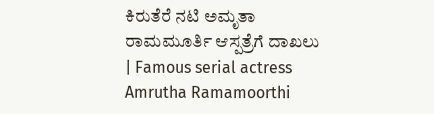ಕಿರುತೆರೆ ನಟಿ ಅಮೃತಾ ರಾಮಮೂರ್ತಿ ಆಸ್ಪತ್ರೆಗೆ ದಾಖಲು | Famous serial actress Amrutha Ramamoorthi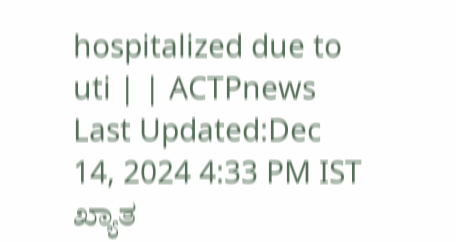hospitalized due to uti | | ACTPnews
Last Updated:Dec 14, 2024 4:33 PM IST ಖ್ಯಾತ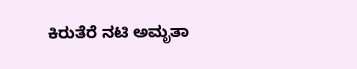ಕಿರುತೆರೆ ನಟಿ ಅಮೃತಾ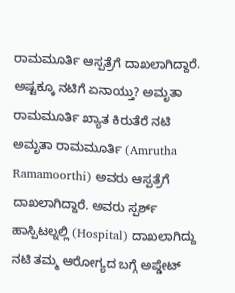ರಾಮಮೂರ್ತಿ ಆಸ್ಪತ್ರೆಗೆ ದಾಖಲಾಗಿದ್ದಾರೆ. ಅಷ್ಟಕ್ಕೂ ನಟಿಗೆ ಏನಾಯ್ತು? ಅಮೃತಾ ರಾಮಮೂರ್ತಿ ಖ್ಯಾತ ಕಿರುತೆರೆ ನಟಿ ಅಮೃತಾ ರಾಮಮೂರ್ತಿ (Amrutha Ramamoorthi) ಅವರು ಆಸ್ಪತ್ರೆಗೆ ದಾಖಲಾಗಿದ್ದಾರೆ. ಅವರು ಸ್ಪರ್ಶ್ ಹಾಸ್ಪಿಟಲ್ನಲ್ಲಿ (Hospital) ದಾಖಲಾಗಿದ್ದು ನಟಿ ತಮ್ಮ ಆರೋಗ್ಯದ ಬಗ್ಗೆ ಅಪ್ಡೇಟ್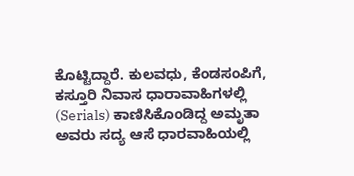ಕೊಟ್ಟಿದ್ದಾರೆ. ಕುಲವಧು, ಕೆಂಡಸಂಪಿಗೆ, ಕಸ್ತೂರಿ ನಿವಾಸ ಧಾರಾವಾಹಿಗಳಲ್ಲಿ (Serials) ಕಾಣಿಸಿಕೊಂಡಿದ್ದ ಅಮೃತಾ ಅವರು ಸದ್ಯ ಆಸೆ ಧಾರವಾಹಿಯಲ್ಲಿ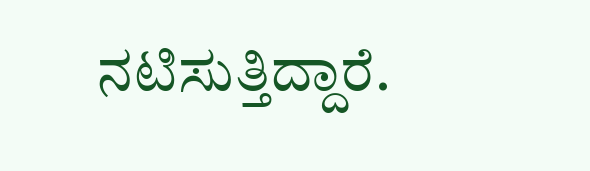ನಟಿಸುತ್ತಿದ್ದಾರೆ.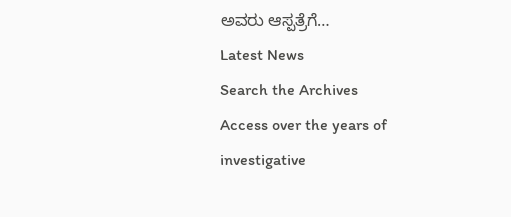ಅವರು ಆಸ್ಪತ್ರೆಗೆ…
Latest News
Search the Archives
Access over the years of investigative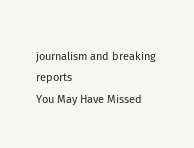journalism and breaking reports
You May Have Missed